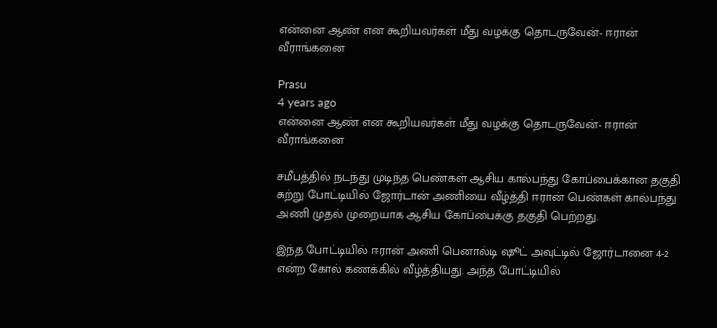என்னை ஆண் என கூறியவர்கள் மீது வழக்கு தொடருவேன்- ஈரான் வீராங்கனை

Prasu
4 years ago
என்னை ஆண் என கூறியவர்கள் மீது வழக்கு தொடருவேன்- ஈரான் வீராங்கனை

சமீபத்தில் நடந்து முடிந்த பெண்கள் ஆசிய கால்பந்து கோப்பைக்கான தகுதி சுற்று போட்டியில் ஜோர்டான் அணியை வீழ்த்தி ஈரான் பெண்கள் கால்பந்து அணி முதல் முறையாக ஆசிய கோப்பைக்கு தகுதி பெற்றது.

இந்த போட்டியில் ஈரான் அணி பெனால்டி ஷூட் அவுட்டில் ஜோர்டானை 4-2 என்ற கோல் கணக்கில் வீழ்த்தியது. அந்த போட்டியில்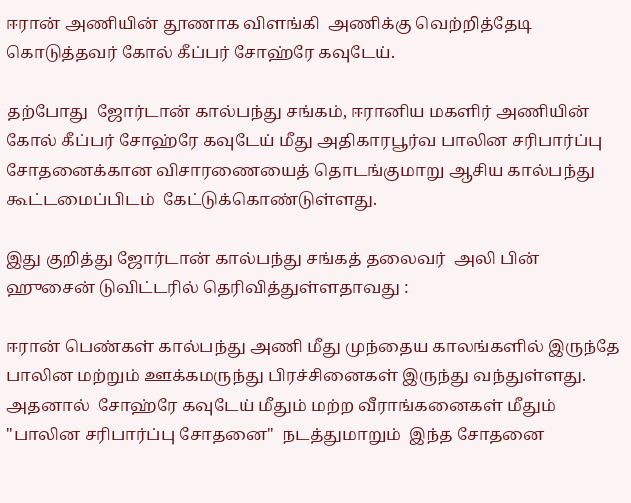ஈரான் அணியின் தூணாக விளங்கி  அணிக்கு வெற்றித்தேடி கொடுத்தவர் கோல் கீப்பர் சோஹ்ரே கவுடேய்.

தற்போது  ஜோர்டான் கால்பந்து சங்கம், ஈரானிய மகளிர் அணியின் கோல் கீப்பர் சோஹ்ரே கவுடேய் மீது அதிகாரபூர்வ பாலின சரிபார்ப்பு சோதனைக்கான விசாரணையைத் தொடங்குமாறு ஆசிய கால்பந்து கூட்டமைப்பிடம்  கேட்டுக்கொண்டுள்ளது.

இது குறித்து ஜோர்டான் கால்பந்து சங்கத் தலைவர்  அலி பின் ஹுசைன் டுவிட்டரில் தெரிவித்துள்ளதாவது :

ஈரான் பெண்கள் கால்பந்து அணி மீது முந்தைய காலங்களில் இருந்தே பாலின மற்றும் ஊக்கமருந்து பிரச்சினைகள் இருந்து வந்துள்ளது. அதனால்  சோஹ்ரே கவுடேய் மீதும் மற்ற வீராங்கனைகள் மீதும் "பாலின சரிபார்ப்பு சோதனை"  நடத்துமாறும்  இந்த சோதனை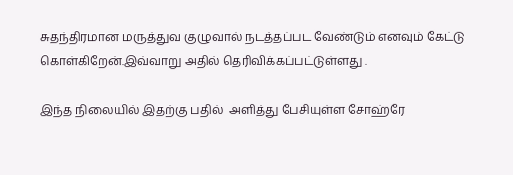சுதந்திரமான மருத்துவ குழுவால் நடத்தப்பட வேண்டும் எனவும் கேட்டு  கொள்கிறேன்.இவ்வாறு அதில் தெரிவிக்கப்பட்டுள்ளது .

இந்த நிலையில் இதற்கு பதில்  அளித்து பேசியுள்ள சோஹ்ரே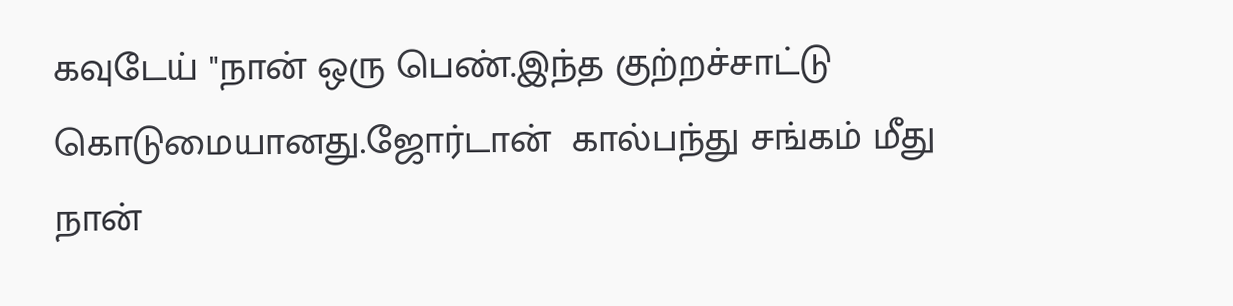கவுடேய் "நான் ஒரு பெண்.இந்த குற்றச்சாட்டு கொடுமையானது.ஜோர்டான்  கால்பந்து சங்கம் மீது நான்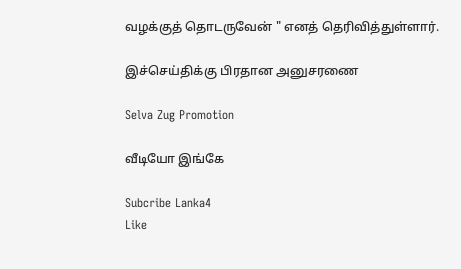வழக்குத் தொடருவேன் " எனத் தெரிவித்துள்ளார்.

இச்செய்திக்கு பிரதான அனுசரணை

Selva Zug Promotion

வீடியோ இங்கே

Subcribe Lanka4
Like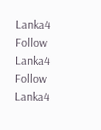Lanka4
Follow Lanka4
Follow Lanka4